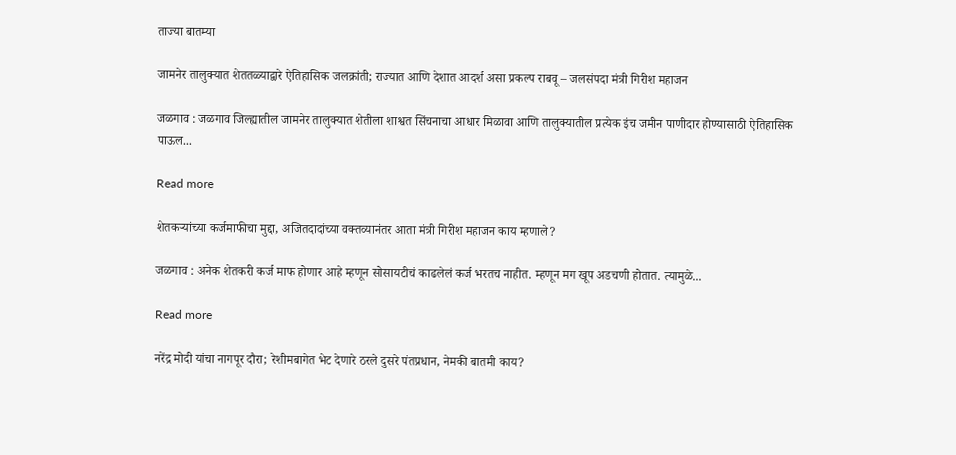ताज्या बातम्या

जामनेर तालुक्यात शेततळ्याद्वारे ऐतिहासिक जलक्रांती; राज्यात आणि देशात आदर्श असा प्रकल्प राबवू – जलसंपदा मंत्री गिरीश महाजन

जळगाव : जळगाव जिल्ह्यातील जामनेर तालुक्यात शेतीला शाश्वत सिंचनाचा आधार मिळावा आणि तालुक्यातील प्रत्येक इंच जमीन पाणीदार होण्यासाठी ऐतिहासिक पाऊल...

Read more

शेतकऱ्यांच्या कर्जमाफीचा मुद्दा, अजितदादांच्या वक्तव्यानंतर आता मंत्री गिरीश महाजन काय म्हणाले?

जळगाव : अनेक शेतकरी कर्ज माफ होणार आहे म्हणून सोसायटीचं काढलेलं कर्ज भरतच नाहीत. म्हणून मग खूप अडचणी होतात. त्यामुळे...

Read more

नरेंद्र मोदी यांचा नागपूर दौरा; रेशीमबागेत भेट देणारे ठरले दुसरे पंतप्रधान, नेमकी बातमी काय?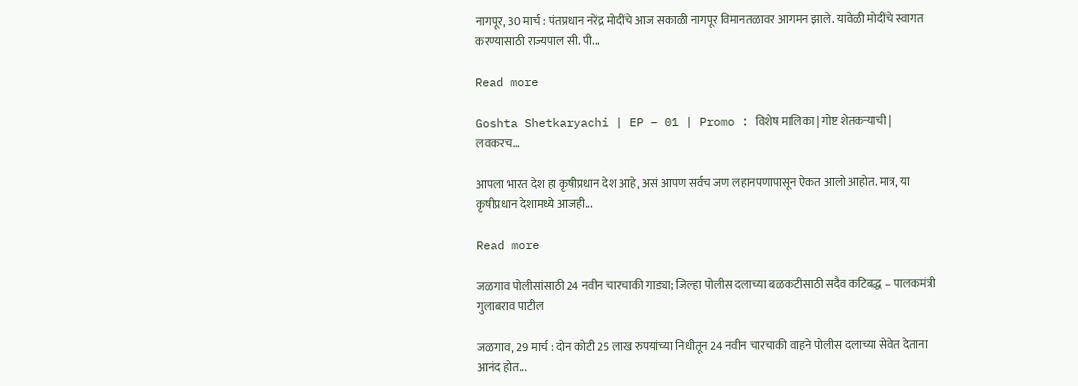नागपूर, 30 मार्च : पंतप्रधान नरेंद्र मोदींचे आज सकाळी नागपूर विमानतळावर आगमन झाले. यावेळी मोदींचे स्वागत करण्यासाठी राज्यपाल सी. पी...

Read more

Goshta Shetkaryachi | EP – 01 | Promo : विशेष मालिका | गोष्ट शेतकऱ्याची | लवकरच…

आपला भारत देश हा कृषीप्रधान देश आहे, असं आपण सर्वच जण लहानपणापासून ऐकत आलो आहोत. मात्र, या कृषीप्रधान देशामध्ये आजही...

Read more

जळगाव पोलीसांसाठी 24 नवीन चारचाकी गाड्या; जिल्हा पोलीस दलाच्या बळकटीसाठी सदैव कटिबद्ध – पालकमंत्री गुलाबराव पाटील

जळगाव, 29 मार्च : दोन कोटी 25 लाख रुपयांच्या निधीतून 24 नवीन चारचाकी वाहने पोलीस दलाच्या सेवेत देताना आनंद होत...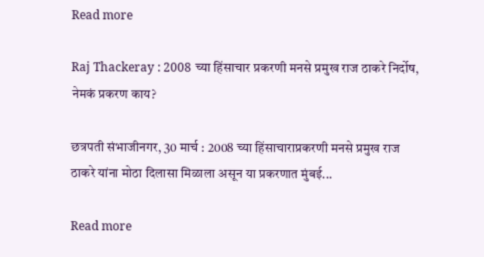Read more

Raj Thackeray : 2008 च्या हिंसाचार प्रकरणी मनसे प्रमुख राज ठाकरे निर्दोष, नेमकं प्रकरण काय?

छत्रपती संभाजीनगर, 30 मार्च : 2008 च्या हिंसाचाराप्रकरणी मनसे प्रमुख राज ठाकरे यांना मोठा दिलासा मिळाला असून या प्रकरणात मुंबई...

Read more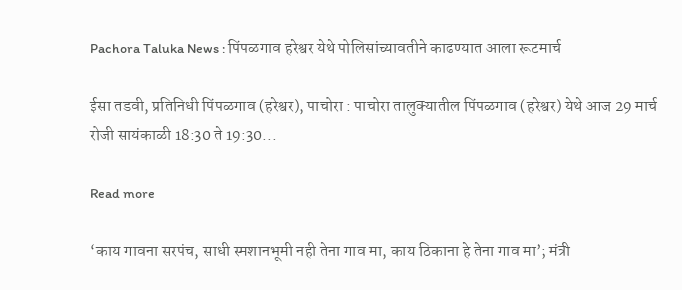Pachora Taluka News : पिंपळगाव हरेश्वर येथे पोलिसांच्यावतीने काढण्यात आला रूटमार्च

ईसा तडवी, प्रतिनिधी पिंपळगाव (हरेश्वर), पाचोरा : पाचोरा तालुक्यातील पिंपळगाव (हरेश्वर) येथे आज 29 मार्च रोजी सायंकाळी 18:30 ते 19:30...

Read more

‘काय गावना सरपंच, साधी स्मशानभूमी नही तेना गाव मा, काय ठिकाना हे तेना गाव मा’; मंत्री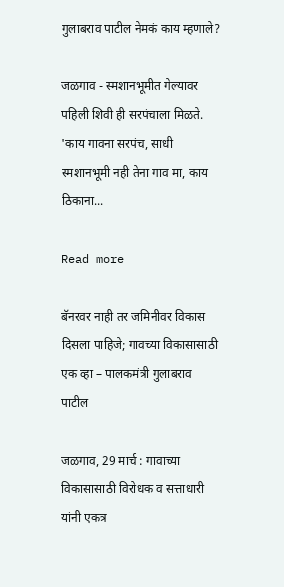गुलाबराव पाटील नेमकं काय म्हणाले?

जळगाव - स्मशानभूमीत गेल्यावर पहिली शिवी ही सरपंचाला मिळते. 'काय गावना सरपंच, साधी स्मशानभूमी नही तेना गाव मा, काय ठिकाना...

Read more

बॅनरवर नाही तर जमिनीवर विकास दिसला पाहिजे; गावच्या विकासासाठी एक व्हा – पालकमंत्री गुलाबराव पाटील

जळगाव, 29 मार्च : गावाच्या विकासासाठी विरोधक व सत्ताधारी यांनी एकत्र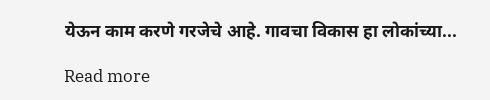येऊन काम करणे गरजेचे आहे. गावचा विकास हा लोकांच्या...

Read more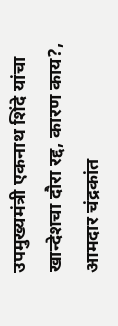उपमुख्यमंत्री एकनाथ शिंदे यांचा खान्देशचा दौरा रद्द, कारण काय?, आमदार चंद्रकांत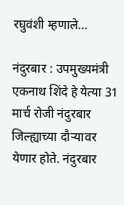रघुवंशी म्हणाले…

नंदुरबार : उपमुख्यमंत्री एकनाथ शिंदे हे येत्या 31 मार्च रोजी नंदुरबार जिल्ह्याच्या दौऱ्यावर येणार होते. नंदुरबार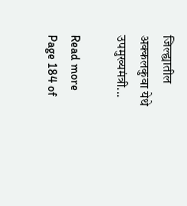जिल्ह्यातील अक्कलकुवा येथे उपमुख्यमंत्री...

Read more
Page 184 of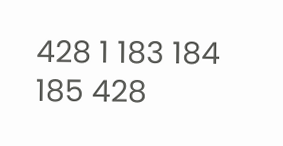428 1 183 184 185 428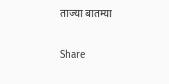ताज्या बातम्या

Share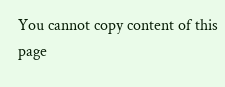You cannot copy content of this page